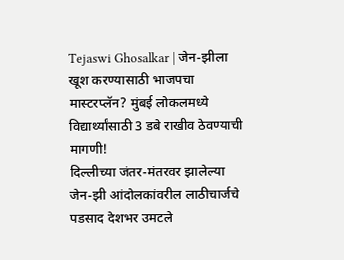Tejaswi Ghosalkar | जेन-झीला खूश करण्यासाठी भाजपचा मास्टरप्लॅन? मुंबई लोकलमध्ये विद्यार्थ्यांसाठी 3 डबे राखीव ठेवण्याची मागणी!
दिल्लीच्या जंतर-मंतरवर झालेल्या जेन-झी आंदोलकांवरील लाठीचार्जचे पडसाद देशभर उमटले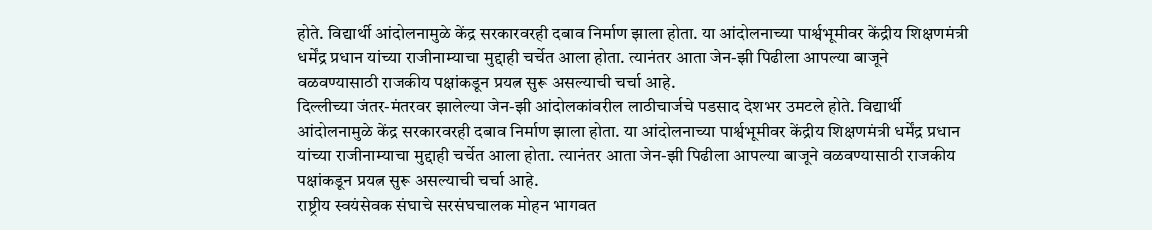होते. विद्यार्थी आंदोलनामुळे केंद्र सरकारवरही दबाव निर्माण झाला होता. या आंदोलनाच्या पार्श्वभूमीवर केंद्रीय शिक्षणमंत्री धर्मेंद्र प्रधान यांच्या राजीनाम्याचा मुद्दाही चर्चेत आला होता. त्यानंतर आता जेन-झी पिढीला आपल्या बाजूने वळवण्यासाठी राजकीय पक्षांकडून प्रयत्न सुरू असल्याची चर्चा आहे.
दिल्लीच्या जंतर-मंतरवर झालेल्या जेन-झी आंदोलकांवरील लाठीचार्जचे पडसाद देशभर उमटले होते. विद्यार्थी आंदोलनामुळे केंद्र सरकारवरही दबाव निर्माण झाला होता. या आंदोलनाच्या पार्श्वभूमीवर केंद्रीय शिक्षणमंत्री धर्मेंद्र प्रधान यांच्या राजीनाम्याचा मुद्दाही चर्चेत आला होता. त्यानंतर आता जेन-झी पिढीला आपल्या बाजूने वळवण्यासाठी राजकीय पक्षांकडून प्रयत्न सुरू असल्याची चर्चा आहे.
राष्ट्रीय स्वयंसेवक संघाचे सरसंघचालक मोहन भागवत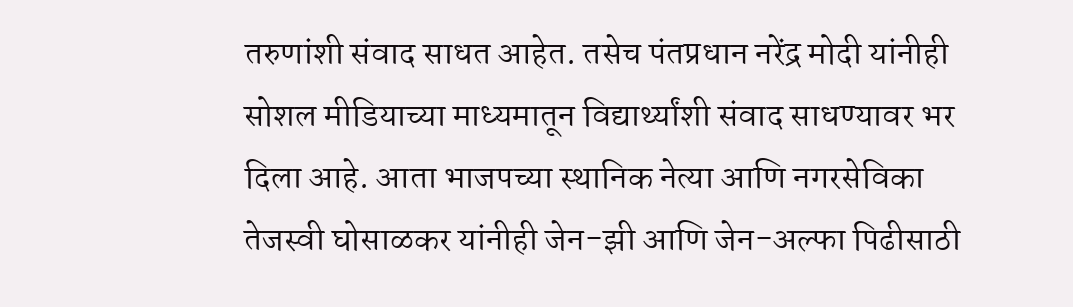तरुणांशी संवाद साधत आहेत. तसेच पंतप्रधान नरेंद्र मोदी यांनीही सोशल मीडियाच्या माध्यमातून विद्यार्थ्यांशी संवाद साधण्यावर भर दिला आहे. आता भाजपच्या स्थानिक नेत्या आणि नगरसेविका तेजस्वी घोसाळकर यांनीही जेन-झी आणि जेन-अल्फा पिढीसाठी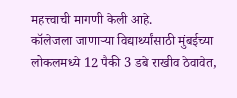महत्त्वाची मागणी केली आहे.
कॉलेजला जाणाऱ्या विद्यार्थ्यांसाठी मुंबईच्या लोकलमध्ये 12 पैकी 3 डबे राखीव ठेवावेत,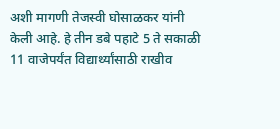अशी मागणी तेजस्वी घोसाळकर यांनी केली आहे. हे तीन डबे पहाटे 5 ते सकाळी 11 वाजेपर्यंत विद्यार्थ्यांसाठी राखीव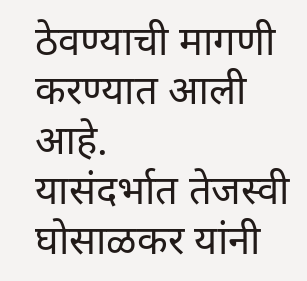ठेवण्याची मागणी करण्यात आली आहे.
यासंदर्भात तेजस्वी घोसाळकर यांनी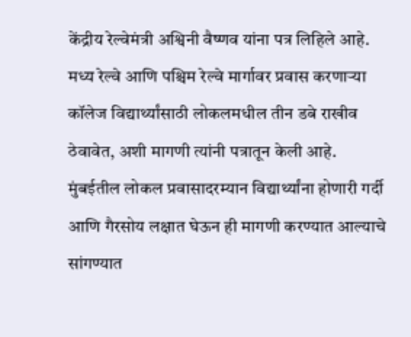केंद्रीय रेल्वेमंत्री अश्विनी वैष्णव यांना पत्र लिहिले आहे. मध्य रेल्वे आणि पश्चिम रेल्वे मार्गावर प्रवास करणाऱ्या कॉलेज विद्यार्थ्यांसाठी लोकलमधील तीन डबे राखीव ठेवावेत, अशी मागणी त्यांनी पत्रातून केली आहे.
मुंबईतील लोकल प्रवासादरम्यान विद्यार्थ्यांना होणारी गर्दी आणि गैरसोय लक्षात घेऊन ही मागणी करण्यात आल्याचे सांगण्यात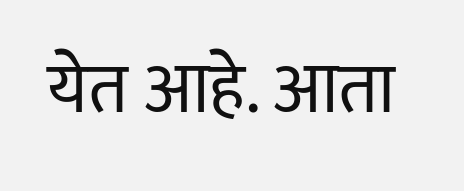येत आहे. आता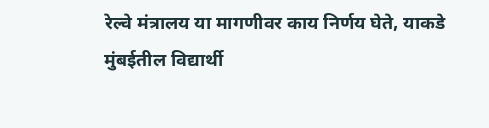रेल्वे मंत्रालय या मागणीवर काय निर्णय घेते, याकडे मुंबईतील विद्यार्थी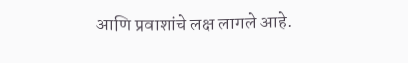आणि प्रवाशांचे लक्ष लागले आहे.